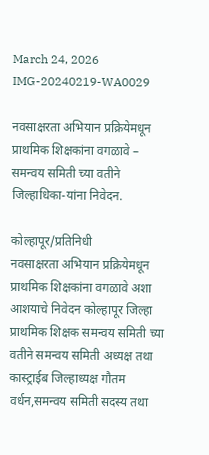March 24, 2026
IMG-20240219-WA0029

नवसाक्षरता अभियान प्रक्रियेमधून प्राथमिक शिक्षकांना वगळावे – समन्वय समिती च्या वतीने जिल्हाधिका-यांना निवेदन.

कोल्हापूर/प्रतिनिधी
नवसाक्षरता अभियान प्रक्रियेमधून प्राथमिक शिक्षकांना वगळावे अशा आशयाचे निवेदन कोल्हापूर जिल्हा प्राथमिक शिक्षक समन्वय समिती च्या वतीने समन्वय समिती अध्यक्ष तथा कास्ट्राईब जिल्हाध्यक्ष गौतम वर्धन,समन्वय समिती सदस्य तथा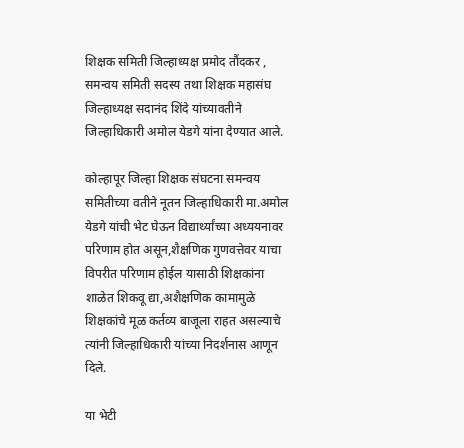शिक्षक समिती जिल्हाध्यक्ष प्रमोद तौंदकर , समन्वय समिती सदस्य तथा शिक्षक महासंघ जिल्हाध्यक्ष सदानंद शिंदे यांच्यावतीने जिल्हाधिकारी अमोल येडगे यांना देण्यात आले.

कोल्हापूर जिल्हा शिक्षक संघटना समन्वय समितीच्या वतीने नूतन जिल्हाधिकारी मा.अमोल येडगे यांची भेट घेऊन विद्यार्थ्यांच्या अध्ययनावर परिणाम होत असून,शैक्षणिक गुणवत्तेवर याचा विपरीत परिणाम होईल यासाठी शिक्षकांना शाळेत शिकवू द्या,अशैक्षणिक कामामुळे शिक्षकांचे मूळ कर्तव्य बाजूला राहत असल्याचे त्यांनी जिल्हाधिकारी यांच्या निदर्शनास आणून दिले.

या भेटी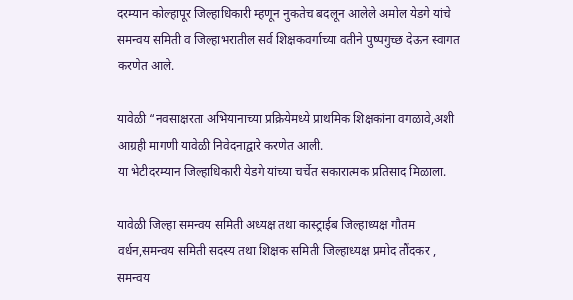दरम्यान कोल्हापूर जिल्हाधिकारी म्हणून नुकतेच बदलून आलेले अमोल येडगे यांचे समन्वय समिती व जिल्हाभरातील सर्व शिक्षकवर्गाच्या वतीने पुष्पगुच्छ देऊन स्वागत करणेत आले.

यावेळी “नवसाक्षरता अभियानाच्या प्रक्रियेमध्ये प्राथमिक शिक्षकांना वगळावे,अशी आग्रही मागणी यावेळी निवेदनाद्वारे करणेत आली.
या भेटीदरम्यान जिल्हाधिकारी येडगे यांच्या चर्चेत सकारात्मक प्रतिसाद मिळाला.

यावेळी जिल्हा समन्वय समिती अध्यक्ष तथा कास्ट्राईब जिल्हाध्यक्ष गौतम वर्धन,समन्वय समिती सदस्य तथा शिक्षक समिती जिल्हाध्यक्ष प्रमोद तौंदकर , समन्वय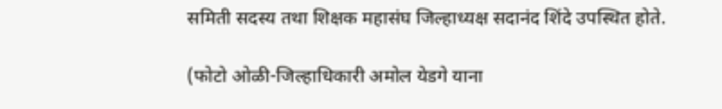समिती सदस्य तथा शिक्षक महासंघ जिल्हाध्यक्ष सदानंद शिंदे उपस्थित होते.

(फोटो ओळी-जिल्हाधिकारी अमोल येडगे याना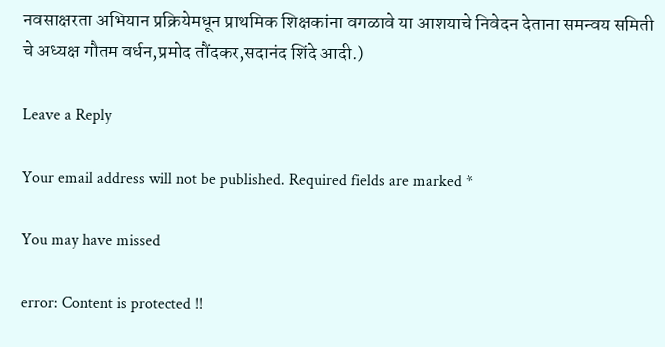नवसाक्षरता अभियान प्रक्रियेमधून प्राथमिक शिक्षकांना वगळावे या आशयाचे निवेदन देताना समन्वय समिती चे अध्यक्ष गौतम वर्धन,प्रमोद तौंदकर,सदानंद शिंदे आदी.)

Leave a Reply

Your email address will not be published. Required fields are marked *

You may have missed

error: Content is protected !!